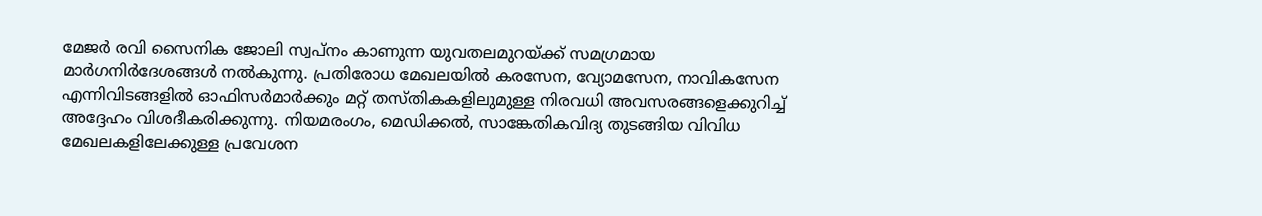മേജർ രവി സൈനിക ജോലി സ്വപ്നം കാണുന്ന യുവതലമുറയ്ക്ക് സമഗ്രമായ മാർഗനിർദേശങ്ങൾ നൽകുന്നു. പ്രതിരോധ മേഖലയിൽ കരസേന, വ്യോമസേന, നാവികസേന എന്നിവിടങ്ങളിൽ ഓഫിസർമാർക്കും മറ്റ് തസ്തികകളിലുമുള്ള നിരവധി അവസരങ്ങളെക്കുറിച്ച് അദ്ദേഹം വിശദീകരിക്കുന്നു. നിയമരംഗം, മെഡിക്കൽ, സാങ്കേതികവിദ്യ തുടങ്ങിയ വിവിധ മേഖലകളിലേക്കുള്ള പ്രവേശന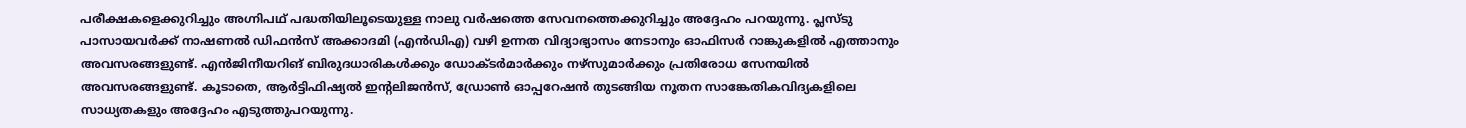പരീക്ഷകളെക്കുറിച്ചും അഗ്നിപഥ് പദ്ധതിയിലൂടെയുള്ള നാലു വർഷത്തെ സേവനത്തെക്കുറിച്ചും അദ്ദേഹം പറയുന്നു. പ്ലസ്ടു പാസായവർക്ക് നാഷണൽ ഡിഫൻസ് അക്കാദമി (എൻഡിഎ) വഴി ഉന്നത വിദ്യാഭ്യാസം നേടാനും ഓഫിസർ റാങ്കുകളിൽ എത്താനും അവസരങ്ങളുണ്ട്. എൻജിനീയറിങ് ബിരുദധാരികൾക്കും ഡോക്ടർമാർക്കും നഴ്സുമാർക്കും പ്രതിരോധ സേനയിൽ അവസരങ്ങളുണ്ട്. കൂടാതെ, ആർട്ടിഫിഷ്യൽ ഇൻ്റലിജൻസ്, ഡ്രോൺ ഓപ്പറേഷൻ തുടങ്ങിയ നൂതന സാങ്കേതികവിദ്യകളിലെ സാധ്യതകളും അദ്ദേഹം എടുത്തുപറയുന്നു.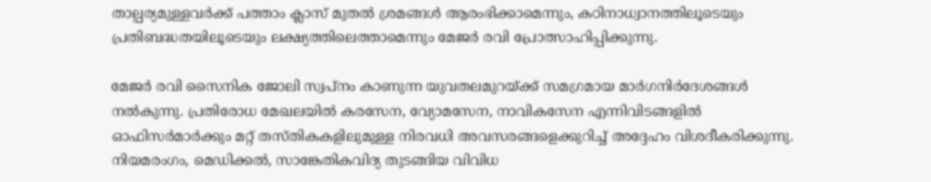താല്പര്യമുള്ളവർക്ക് പത്താം ക്ലാസ് മുതൽ ശ്രമങ്ങൾ ആരംഭിക്കാമെന്നും, കഠിനാധ്വാനത്തിലൂടെയും പ്രതിബദ്ധതയിലൂടെയും ലക്ഷ്യത്തിലെത്താമെന്നും മേജർ രവി പ്രോത്സാഹിപ്പിക്കുന്നു.

മേജർ രവി സൈനിക ജോലി സ്വപ്നം കാണുന്ന യുവതലമുറയ്ക്ക് സമഗ്രമായ മാർഗനിർദേശങ്ങൾ നൽകുന്നു. പ്രതിരോധ മേഖലയിൽ കരസേന, വ്യോമസേന, നാവികസേന എന്നിവിടങ്ങളിൽ ഓഫിസർമാർക്കും മറ്റ് തസ്തികകളിലുമുള്ള നിരവധി അവസരങ്ങളെക്കുറിച്ച് അദ്ദേഹം വിശദീകരിക്കുന്നു. നിയമരംഗം, മെഡിക്കൽ, സാങ്കേതികവിദ്യ തുടങ്ങിയ വിവിധ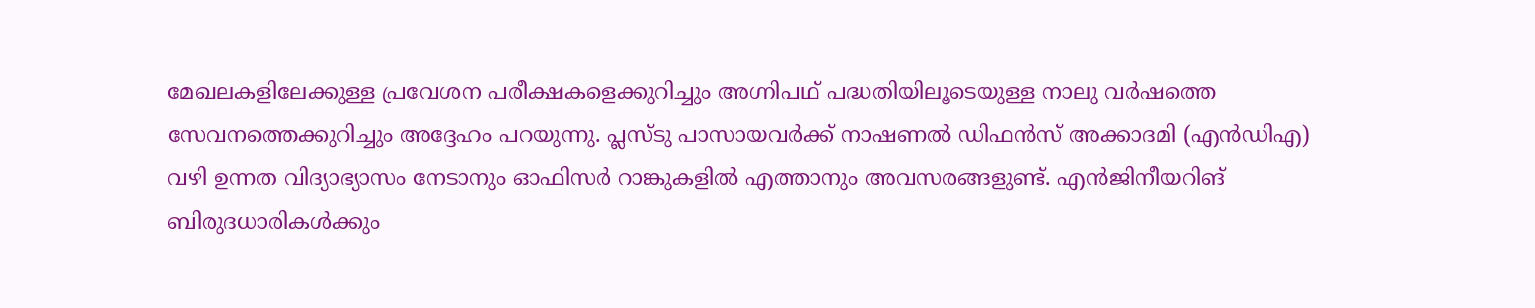മേഖലകളിലേക്കുള്ള പ്രവേശന പരീക്ഷകളെക്കുറിച്ചും അഗ്നിപഥ് പദ്ധതിയിലൂടെയുള്ള നാലു വർഷത്തെ സേവനത്തെക്കുറിച്ചും അദ്ദേഹം പറയുന്നു. പ്ലസ്ടു പാസായവർക്ക് നാഷണൽ ഡിഫൻസ് അക്കാദമി (എൻഡിഎ) വഴി ഉന്നത വിദ്യാഭ്യാസം നേടാനും ഓഫിസർ റാങ്കുകളിൽ എത്താനും അവസരങ്ങളുണ്ട്. എൻജിനീയറിങ് ബിരുദധാരികൾക്കും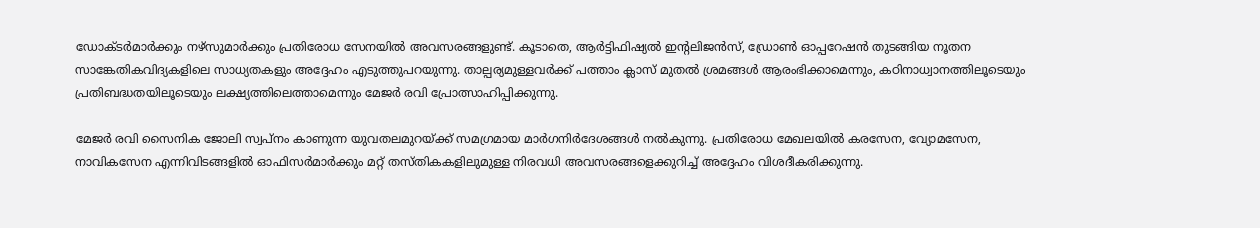ഡോക്ടർമാർക്കും നഴ്സുമാർക്കും പ്രതിരോധ സേനയിൽ അവസരങ്ങളുണ്ട്. കൂടാതെ, ആർട്ടിഫിഷ്യൽ ഇൻ്റലിജൻസ്, ഡ്രോൺ ഓപ്പറേഷൻ തുടങ്ങിയ നൂതന സാങ്കേതികവിദ്യകളിലെ സാധ്യതകളും അദ്ദേഹം എടുത്തുപറയുന്നു. താല്പര്യമുള്ളവർക്ക് പത്താം ക്ലാസ് മുതൽ ശ്രമങ്ങൾ ആരംഭിക്കാമെന്നും, കഠിനാധ്വാനത്തിലൂടെയും പ്രതിബദ്ധതയിലൂടെയും ലക്ഷ്യത്തിലെത്താമെന്നും മേജർ രവി പ്രോത്സാഹിപ്പിക്കുന്നു.

മേജർ രവി സൈനിക ജോലി സ്വപ്നം കാണുന്ന യുവതലമുറയ്ക്ക് സമഗ്രമായ മാർഗനിർദേശങ്ങൾ നൽകുന്നു. പ്രതിരോധ മേഖലയിൽ കരസേന, വ്യോമസേന, നാവികസേന എന്നിവിടങ്ങളിൽ ഓഫിസർമാർക്കും മറ്റ് തസ്തികകളിലുമുള്ള നിരവധി അവസരങ്ങളെക്കുറിച്ച് അദ്ദേഹം വിശദീകരിക്കുന്നു.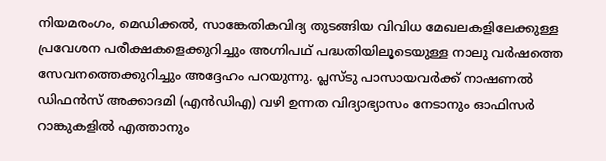നിയമരംഗം, മെഡിക്കൽ, സാങ്കേതികവിദ്യ തുടങ്ങിയ വിവിധ മേഖലകളിലേക്കുള്ള പ്രവേശന പരീക്ഷകളെക്കുറിച്ചും അഗ്നിപഥ് പദ്ധതിയിലൂടെയുള്ള നാലു വർഷത്തെ സേവനത്തെക്കുറിച്ചും അദ്ദേഹം പറയുന്നു. പ്ലസ്ടു പാസായവർക്ക് നാഷണൽ ഡിഫൻസ് അക്കാദമി (എൻഡിഎ) വഴി ഉന്നത വിദ്യാഭ്യാസം നേടാനും ഓഫിസർ റാങ്കുകളിൽ എത്താനും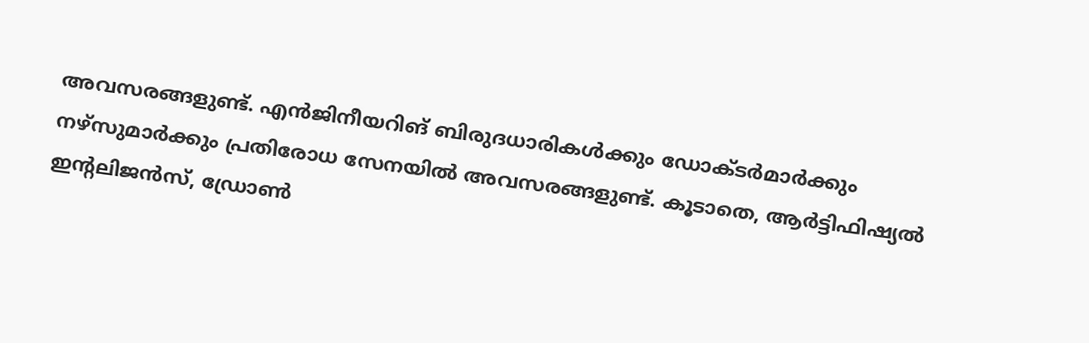അവസരങ്ങളുണ്ട്. എൻജിനീയറിങ് ബിരുദധാരികൾക്കും ഡോക്ടർമാർക്കും നഴ്സുമാർക്കും പ്രതിരോധ സേനയിൽ അവസരങ്ങളുണ്ട്. കൂടാതെ, ആർട്ടിഫിഷ്യൽ ഇൻ്റലിജൻസ്, ഡ്രോൺ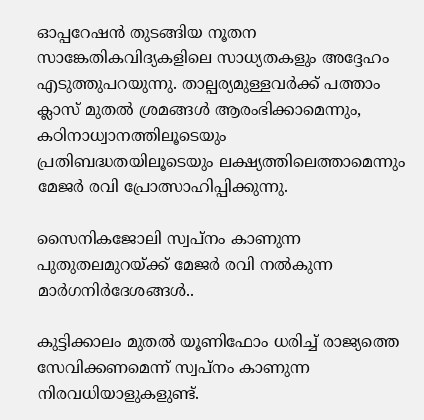ഓപ്പറേഷൻ തുടങ്ങിയ നൂതന സാങ്കേതികവിദ്യകളിലെ സാധ്യതകളും അദ്ദേഹം എടുത്തുപറയുന്നു. താല്പര്യമുള്ളവർക്ക് പത്താം ക്ലാസ് മുതൽ ശ്രമങ്ങൾ ആരംഭിക്കാമെന്നും, കഠിനാധ്വാനത്തിലൂടെയും പ്രതിബദ്ധതയിലൂടെയും ലക്ഷ്യത്തിലെത്താമെന്നും മേജർ രവി പ്രോത്സാഹിപ്പിക്കുന്നു.

സൈനികജോലി സ്വപ്നം കാണുന്ന പുതുതലമുറയ്ക്ക് മേജർ രവി നൽകുന്ന മാർഗനിർദേശങ്ങൾ..

കുട്ടിക്കാലം മുതൽ യൂണിഫോം ധരിച്ച് രാജ്യത്തെ സേവിക്കണമെന്ന് സ്വപ്നം കാണുന്ന നിരവധിയാളുകളുണ്ട്.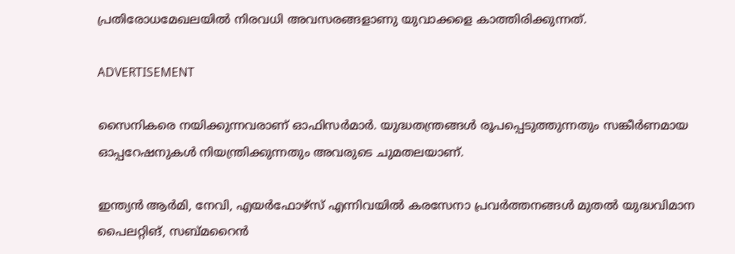പ്രതിരോധമേഖലയിൽ നിരവധി അവസരങ്ങളാണു യുവാക്കളെ കാത്തിരിക്കുന്നത്.

ADVERTISEMENT

സൈനികരെ നയിക്കുന്നവരാണ് ഓഫിസർമാർ. യുദ്ധതന്ത്രങ്ങൾ രൂപപ്പെടുത്തുന്നതും സങ്കീർണമായ ഓപ്പറേഷനുകൾ നിയന്ത്രിക്കുന്നതും അവരുടെ ചുമതലയാണ്.

ഇന്ത്യൻ ആർമി, നേവി, എയർഫോഴ്സ് എന്നിവയിൽ കരസേനാ പ്രവർത്തനങ്ങൾ മുതൽ യുദ്ധവിമാന പൈലറ്റിങ്, സബ്‌മറൈൻ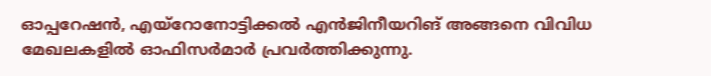ഓപ്പറേഷൻ, എയ്റോനോട്ടിക്കൽ എൻജിനീയറിങ് അങ്ങനെ വിവിധ മേഖലകളിൽ ഓഫിസർമാർ പ്രവർത്തിക്കുന്നു.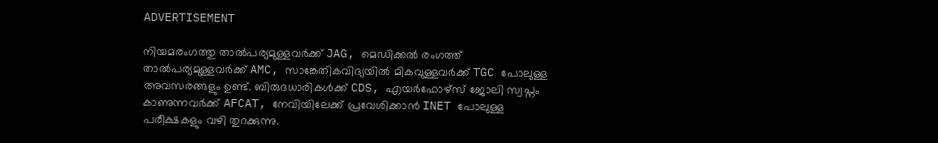ADVERTISEMENT

നിയമരംഗത്തു താൽപര്യമുള്ളവർക്ക് JAG, മെഡിക്കൽ രംഗത്ത് താൽപര്യമുള്ളവർക്ക് AMC, സാങ്കേതികവിദ്യയിൽ മികവുള്ളവർക്ക് TGC പോലുള്ള അവസരങ്ങളും ഉണ്ട്. ബിരുദധാരികൾക്ക് CDS, എയർഫോഴ്സ് ജോലി സ്വപ്നം കാണുന്നവർക്ക് AFCAT, നേവിയിലേക്ക് പ്രവേശിക്കാൻ INET പോലുള്ള പരീക്ഷകളും വഴി തുറക്കുന്നു.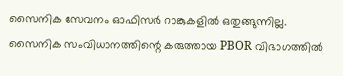സൈനിക സേവനം ഓഫിസർ റാങ്കുകളിൽ ഒതുങ്ങുന്നില്ല. സൈനിക സംവിധാനത്തിന്റെ കരുത്തായ PBOR വിഭാഗത്തിൽ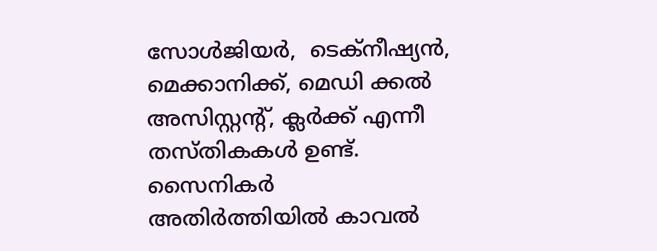സോൾജിയർ,  ടെക്നീഷ്യൻ, മെക്കാനിക്ക്, മെഡി ക്കൽ അസിസ്റ്റന്റ്, ക്ലർക്ക് എന്നീ തസ്തികകൾ ഉണ്ട്.  സൈനികർ അതിർത്തിയിൽ കാവൽ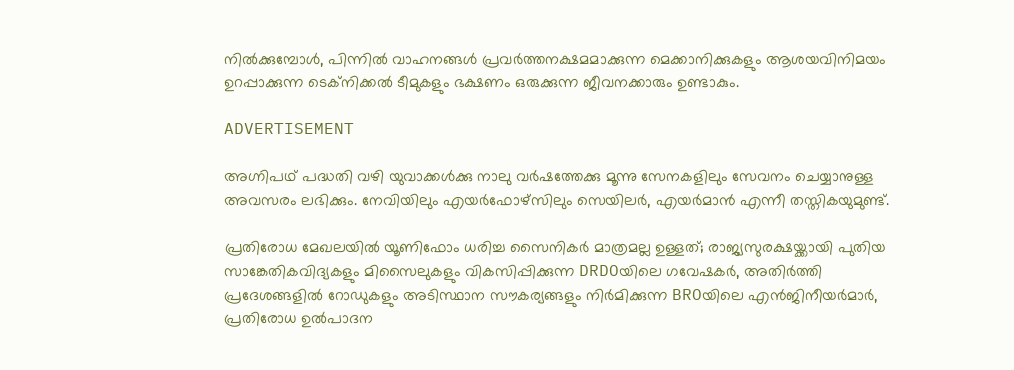നിൽക്കുമ്പോൾ, പിന്നിൽ വാഹനങ്ങൾ പ്രവർത്തനക്ഷമമാക്കുന്ന മെക്കാനിക്കുകളും ആശയവിനിമയം ഉറപ്പാക്കുന്ന ടെക്നിക്കൽ ടീമുകളും ഭക്ഷണം ഒരുക്കുന്ന ജീവനക്കാരും ഉണ്ടാകും.

ADVERTISEMENT

അഗ്നിപഥ് പദ്ധതി വഴി യുവാക്കൾക്കു നാലു വർഷത്തേക്കു മൂന്നു സേനകളിലും സേവനം ചെയ്യാനുള്ള അവസരം ലഭിക്കും. നേവിയിലും എയർഫോഴ്സിലും സെയിലർ, എയർമാൻ എന്നീ തസ്തികയുമുണ്ട്.

പ്രതിരോധ മേഖലയിൽ യൂണിഫോം ധരിച്ച സൈനികർ മാത്രമല്ല ഉള്ളത്; രാജ്യസുരക്ഷയ്ക്കായി പുതിയ സാങ്കേതികവിദ്യകളും മിസൈലുകളും വികസിപ്പിക്കുന്ന DRDOയിലെ ഗവേഷകർ, അതിർത്തി പ്രദേശങ്ങളിൽ റോഡുകളും അടിസ്ഥാന സൗകര്യങ്ങളും നിർമിക്കുന്ന BROയിലെ എൻജിനീയർമാർ, പ്രതിരോധ ഉൽപാദന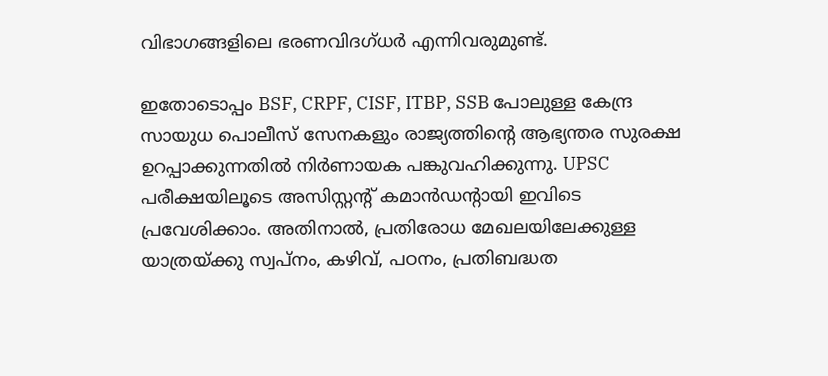വിഭാഗങ്ങളിലെ ഭരണവിദഗ്ധർ എന്നിവരുമുണ്ട്.

ഇതോടൊപ്പം BSF, CRPF, CISF, ITBP, SSB പോലുള്ള കേന്ദ്ര സായുധ പൊലീസ് സേനകളും രാജ്യത്തിന്റെ ആഭ്യന്തര സുരക്ഷ ഉറപ്പാക്കുന്നതിൽ നിർണായക പങ്കുവഹിക്കുന്നു. UPSC പരീക്ഷയിലൂടെ അസിസ്റ്റന്റ് കമാൻഡന്റായി ഇവിടെ പ്രവേശിക്കാം. അതിനാൽ, പ്രതിരോധ മേഖലയിലേക്കുള്ള യാത്രയ്ക്കു സ്വപ്നം, കഴിവ്, പഠനം, പ്രതിബദ്ധത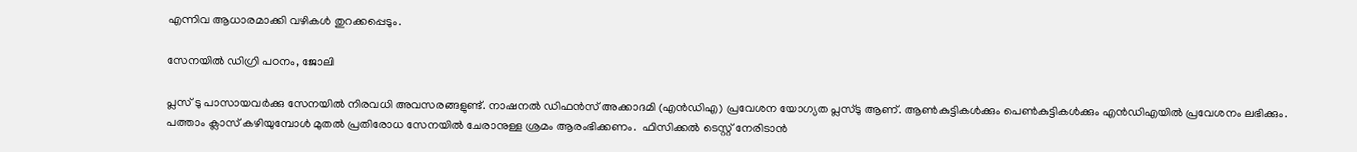എന്നിവ ആധാരമാക്കി വഴികൾ തുറക്കപ്പെടും.

സേനയിൽ ഡിഗ്രി പഠനം, ജോലി

പ്ലസ് ടു പാസായവർക്കു സേനയിൽ നിരവധി അവസരങ്ങളുണ്ട്. നാഷനൽ ഡിഫൻസ് അക്കാദമി (എൻഡിഎ) പ്രവേശന യോഗ്യത പ്ലസ്ടു ആണ്. ആൺകുട്ടികൾക്കും പെൺകുട്ടികൾക്കും എൻഡിഎയിൽ പ്രവേശനം ലഭിക്കും.  പത്താം ക്ലാസ് കഴിയുമ്പോൾ മുതൽ പ്രതിരോധ സേനയിൽ ചേരാനുള്ള ശ്രമം ആരംഭിക്കണം.  ഫിസിക്കൽ ടെസ്റ്റ് നേരിടാൻ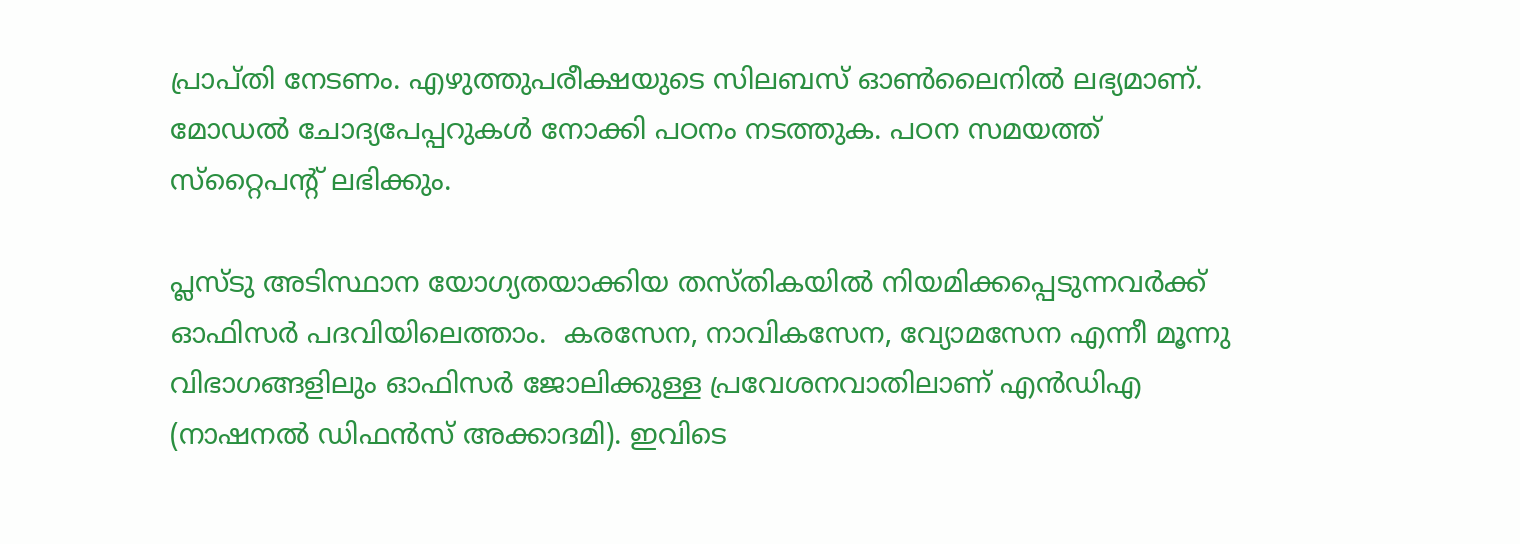പ്രാപ്തി നേടണം. എഴുത്തുപരീക്ഷയുടെ സിലബസ് ഓൺലൈനിൽ ലഭ്യമാണ്. മോഡൽ ചോദ്യപേപ്പറുകൾ നോക്കി പഠനം നടത്തുക. പഠന സമയത്ത് സ്‌റ്റൈപന്റ് ലഭിക്കും.

പ്ലസ്ടു അടിസ്ഥാന യോഗ്യതയാക്കിയ തസ്തികയിൽ നിയമിക്കപ്പെടുന്നവർക്ക് ഓഫിസർ പദവിയിലെത്താം.  കരസേന, നാവികസേന, വ്യോമസേന എന്നീ മൂന്നു വിഭാഗങ്ങളിലും ഓഫിസർ ജോലിക്കുള്ള പ്രവേശനവാതിലാണ് എൻഡിഎ (നാഷനൽ ഡിഫൻസ് അക്കാദമി). ഇവിടെ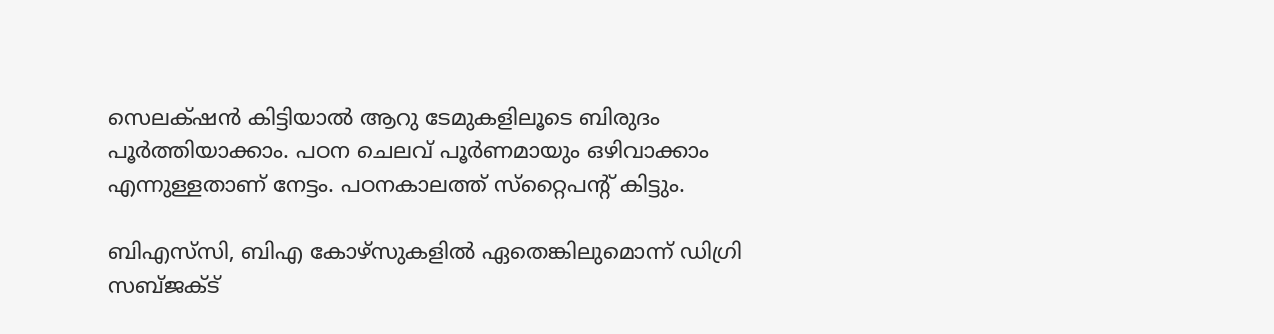സെലക്‌ഷൻ കിട്ടിയാൽ ആറു ടേമുകളിലൂടെ ബിരുദം പൂർത്തിയാക്കാം. പഠന ചെലവ് പൂർണമായും ഒഴിവാക്കാം എന്നുള്ളതാണ് നേട്ടം. പഠനകാലത്ത് സ്‌റ്റൈപന്റ് കിട്ടും.

ബിഎസ്‌സി, ബിഎ കോഴ്സുകളിൽ ഏതെങ്കിലുമൊന്ന് ഡിഗ്രി സബ്ജക്ട്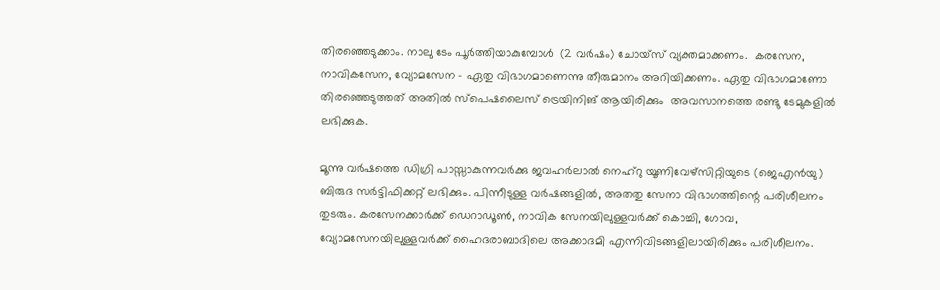തിരഞ്ഞെടുക്കാം. നാലു ടേം പൂർത്തിയാകുമ്പോൾ  (2 വർഷം) ചോയ്സ് വ്യക്തമാക്കണം.  കരസേന, നാവികസേന, വ്യോമസേന – ഏതു വിഭാഗമാണെന്നു തീരുമാനം അറിയിക്കണം. ഏതു വിഭാഗമാണോ തിരഞ്ഞെടുത്തത് അതിൽ സ്പെഷലൈസ് ട്രെയിനിങ് ആയിരിക്കും  അവസാനത്തെ രണ്ടു ടേമുകളിൽ ലഭിക്കുക.

മൂന്നു വർഷത്തെ ഡിഗ്രി പാസ്സാകുന്നവർക്കു ജവഹർലാൽ നെഹ്റു യൂണിവേഴ്സിറ്റിയുടെ (ജെഎൻയു) ബിരുദ സർട്ടിഫിക്കറ്റ് ലഭിക്കും. പിന്നീടുള്ള വർഷങ്ങളിൽ, അതതു സേനാ വിഭാഗത്തിന്റെ പരിശീലനം തുടരും. കരസേനക്കാർക്ക് ഡെറാഡൂൺ, നാവിക സേനയിലുള്ളവർക്ക് കൊച്ചി, ഗോവ, വ്യോമസേനയിലുള്ളവർക്ക് ഹൈദരാബാദിലെ അക്കാദമി എന്നിവിടങ്ങളിലായിരിക്കും പരിശീലനം.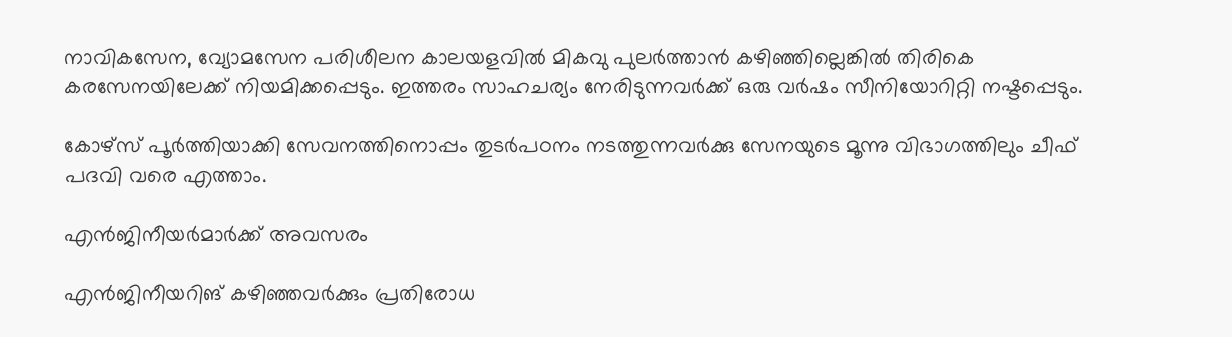നാവികസേന, വ്യോമസേന പരിശീലന കാലയളവിൽ മികവു പുലർത്താൻ കഴിഞ്ഞില്ലെങ്കിൽ തിരികെ കരസേനയിലേക്ക് നിയമിക്കപ്പെടും. ഇത്തരം സാഹചര്യം നേരിടുന്നവർക്ക് ഒരു വർഷം സീനിയോറിറ്റി നഷ്ടപ്പെടും.

കോഴ്സ് പൂർത്തിയാക്കി സേവനത്തിനൊപ്പം തുടർപഠനം നടത്തുന്നവർക്കു സേനയുടെ മൂന്നു വിഭാഗത്തിലും ചീഫ് പദവി വരെ എത്താം.

എൻജിനീയർമാർക്ക് അവസരം

എൻജിനീയറിങ് കഴിഞ്ഞവർക്കും പ്രതിരോധ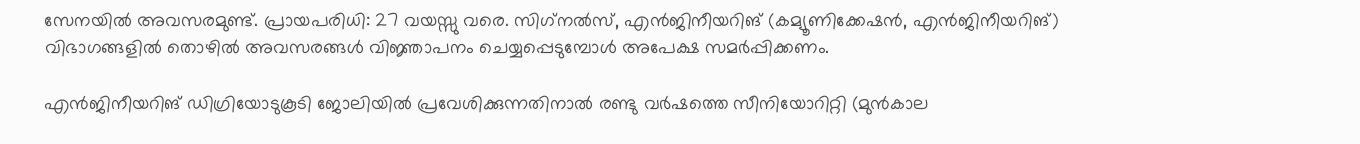സേനയിൽ അവസരമുണ്ട്. പ്രായപരിധി: 27 വയസ്സു വരെ. സിഗ്‌നൽസ്, എൻജിനീയറിങ് (കമ്യൂണിക്കേഷൻ, എൻജിനീയറിങ്) വിഭാഗങ്ങളിൽ തൊഴിൽ അവസരങ്ങൾ വിജ്ഞാപനം ചെയ്യപ്പെടുമ്പോൾ അപേക്ഷ സമർപ്പിക്കണം.

എൻജിനീയറിങ് ഡിഗ്രിയോടുകൂടി ജോലിയിൽ പ്രവേശിക്കുന്നതിനാൽ രണ്ടു വർഷത്തെ സീനിയോറിറ്റി (മുൻകാല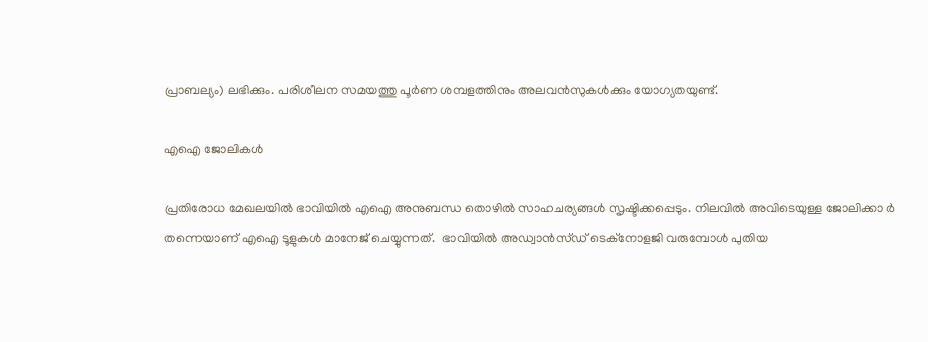പ്രാബല്യം) ലഭിക്കും. പരിശീലന സമയത്തു പൂർണ ശമ്പളത്തിനും അലവൻസുകൾക്കും യോഗ്യതയുണ്ട്.

എഐ ജോലികൾ

പ്രതിരോധ മേഖലയിൽ ഭാവിയിൽ എഐ അനുബന്ധ തൊഴിൽ സാഹചര്യങ്ങൾ സൃഷ്ടിക്കപ്പെടും. നിലവിൽ അവിടെയുള്ള ജോലിക്കാ ർ തന്നെയാണ് എഐ ടൂളുകൾ മാനേജ് ചെയ്യുന്നത്.  ഭാവിയിൽ അഡ്വാൻസ്ഡ് ടെക്നോളജി വരുമ്പോൾ പുതിയ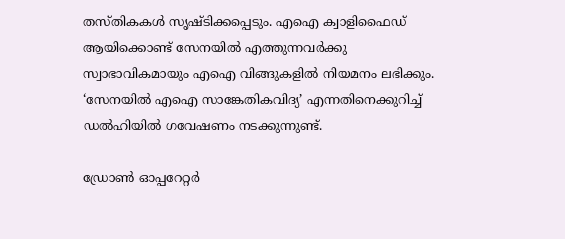തസ്തികകൾ സൃഷ്ടിക്കപ്പെടും. എഐ ക്വാളിഫൈഡ് ആയിക്കൊണ്ട് സേനയിൽ എത്തുന്നവർക്കു സ്വാഭാവികമായും എഐ വിങ്ങുകളിൽ നിയമനം ലഭിക്കും. ‘സേനയിൽ എഐ സാങ്കേതികവിദ്യ’ എന്നതിനെക്കുറിച്ച് ഡൽഹിയിൽ ഗവേഷണം നടക്കുന്നുണ്ട്.

ഡ്രോൺ ഓപ്പറേറ്റർ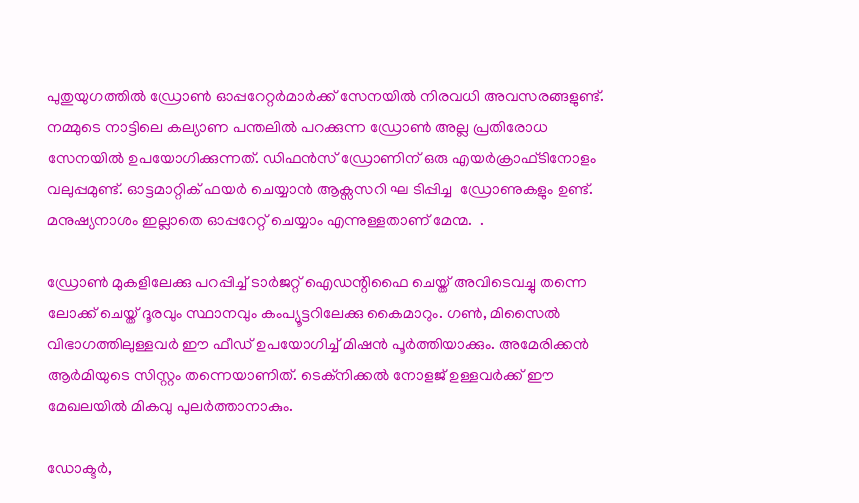പുതുയുഗത്തിൽ ഡ്രോൺ ഓപ്പറേറ്റർമാർക്ക് സേനയിൽ നിരവധി അവസരങ്ങളുണ്ട്. നമ്മുടെ നാട്ടിലെ കല്യാണ പന്തലിൽ പറക്കുന്ന ഡ്രോൺ അല്ല പ്രതിരോധ സേനയിൽ ഉപയോഗിക്കുന്നത്. ഡിഫൻസ് ഡ്രോണിന് ഒരു എയർക്രാഫ്ടിനോളം വലുപ്പമുണ്ട്. ഓട്ടമാറ്റിക് ഫയർ ചെയ്യാൻ ആക്സസറി ഘ ടിപ്പിച്ച  ഡ്രോണുകളും ഉണ്ട്. മനുഷ്യനാശം ഇല്ലാതെ ഓപ്പറേറ്റ് ചെയ്യാം എന്നുള്ളതാണ് മേന്മ.  .

ഡ്രോൺ മുകളിലേക്കു പറപ്പിച്ച് ടാർജറ്റ് ഐഡന്റിഫൈ ചെയ്ത് അവിടെവച്ചു തന്നെ ലോക്ക് ചെയ്ത് ദൂരവും സ്ഥാനവും കംപ്യൂട്ടറിലേക്കു കൈമാറും. ഗൺ, മിസൈൽ വിഭാഗത്തിലുള്ളവർ ഈ ഫീഡ് ഉപയോഗിച്ച് മിഷൻ പൂർത്തിയാക്കും. അമേരിക്കൻ ആർമിയുടെ സിസ്റ്റം തന്നെയാണിത്. ടെക്നിക്കൽ നോളജ് ഉള്ളവർക്ക് ഈ മേഖലയിൽ മികവു പുലർത്താനാകും.

ഡോക്ടർ,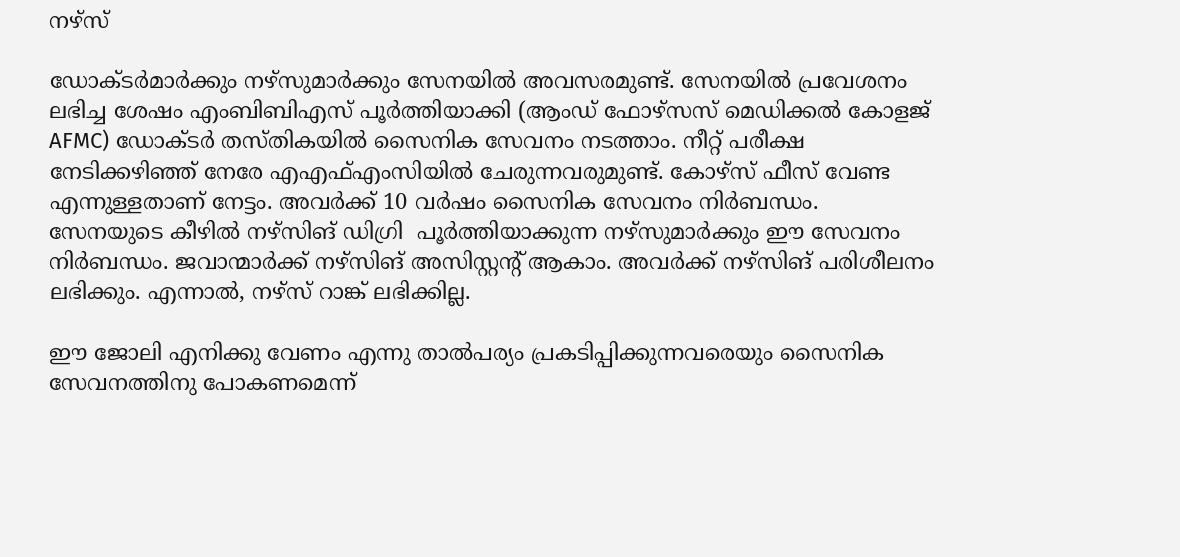നഴ്സ്

ഡോക്ടർമാർക്കും നഴ്സുമാർക്കും സേനയിൽ അവസരമുണ്ട്. സേനയിൽ പ്രവേശനം ലഭിച്ച ശേഷം എംബിബിഎസ് പൂർത്തിയാക്കി (ആംഡ് ഫോഴ്സസ് മെഡിക്കൽ കോളജ് AFMC) ഡോക്ടർ തസ്തികയിൽ സൈനിക സേവനം നടത്താം. നീറ്റ് പരീക്ഷ നേടിക്കഴിഞ്ഞ് നേരേ എഎഫ്എംസിയിൽ ചേരുന്നവരുമുണ്ട്. കോഴ്സ് ഫീസ് വേണ്ട എന്നുള്ളതാണ് നേട്ടം. അവർക്ക് 10 വർഷം സൈനിക സേവനം നിർബന്ധം. സേനയുടെ കീഴിൽ നഴ്സിങ് ഡിഗ്രി  പൂർത്തിയാക്കുന്ന നഴ്സുമാർക്കും ഈ സേവനം നിർബന്ധം. ജവാന്മാർക്ക് നഴ്സിങ് അസിസ്റ്റന്റ് ആകാം. അവർക്ക് നഴ്സിങ് പരിശീലനം ലഭിക്കും. എന്നാൽ, നഴ്സ് റാങ്ക് ലഭിക്കില്ല.

ഈ ജോലി എനിക്കു വേണം എന്നു താൽപര്യം പ്രകടിപ്പിക്കുന്നവരെയും സൈനിക സേവനത്തിനു പോകണമെന്ന്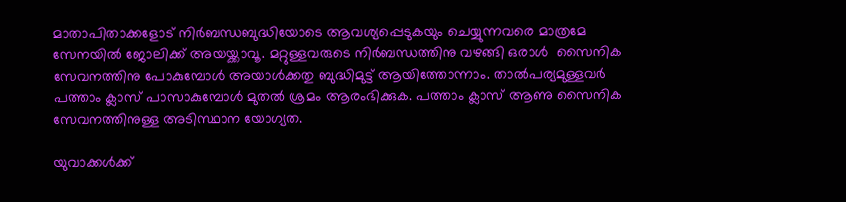മാതാപിതാക്കളോട് നിർബന്ധബുദ്ധിയോടെ ആവശ്യപ്പെടുകയും ചെയ്യുന്നവരെ മാത്രമേ സേനയിൽ ജോലിക്ക് അയയ്ക്കാവൂ. മറ്റുള്ളവരുടെ നിർബന്ധത്തിനു വഴങ്ങി ഒരാൾ  സൈനിക സേവനത്തിനു പോകുമ്പോൾ അയാൾക്കതു ബുദ്ധിമുട്ട് ആയിത്തോന്നാം. താൽപര്യമുള്ളവർ പത്താം ക്ലാസ് പാസാകുമ്പോൾ മുതൽ ശ്രമം ആരംഭിക്കുക. പത്താം ക്ലാസ് ആണു സൈനിക സേവനത്തിനുള്ള അടിസ്ഥാന യോഗ്യത.

യുവാക്കൾക്ക്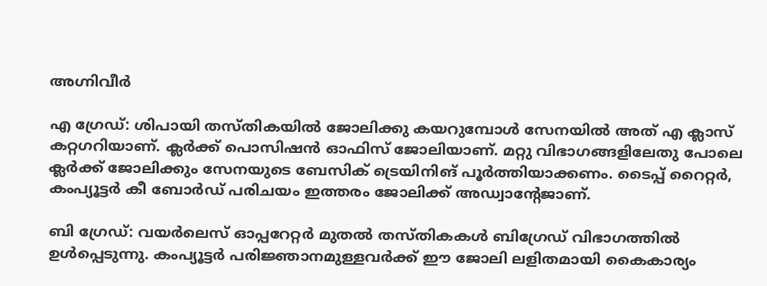അഗ്നിവീർ

എ ഗ്രേഡ്: ശിപായി തസ്തികയിൽ ജോലിക്കു കയറുമ്പോൾ സേനയിൽ അത് എ ക്ലാസ് കറ്റഗറിയാണ്. ക്ലർക്ക് പൊസിഷൻ‌ ഓഫിസ് ജോലിയാണ്. മറ്റു വിഭാഗങ്ങളിലേതു പോലെ ക്ലർക്ക് ജോലിക്കും സേനയുടെ ബേസിക് ട്രെയിനിങ് പൂർത്തിയാക്കണം. ടൈപ്പ് റൈറ്റർ, കംപ്യൂട്ടർ കീ ബോർഡ് പരിചയം ഇത്തരം ജോലിക്ക് അഡ്വാന്റേജാണ്.

ബി ഗ്രേഡ്: വയർലെസ് ഓപ്പറേറ്റർ മുതൽ തസ്തികകൾ ബിഗ്രേഡ് വിഭാഗത്തിൽ ഉൾപ്പെടുന്നു. കംപ്യൂട്ടർ പരിജ്ഞാനമുള്ളവർക്ക് ഈ ജോലി ലളിതമായി കൈകാര്യം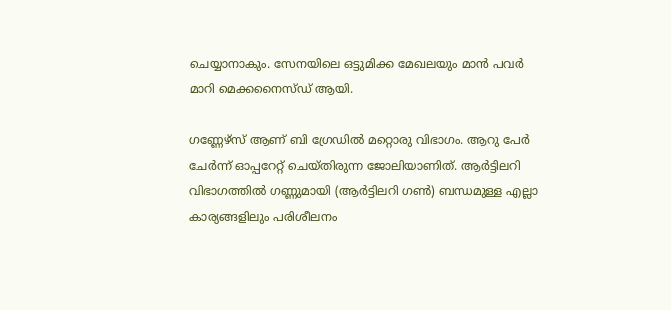ചെയ്യാനാകും. സേനയിലെ ഒട്ടുമിക്ക മേഖലയും മാൻ പവർ മാറി മെക്കനൈസ്ഡ് ആയി.

ഗണ്ണേഴ്സ് ആണ് ബി ഗ്രേഡിൽ മറ്റൊരു വിഭാഗം. ആറു പേർ ചേർന്ന് ഓപ്പറേറ്റ് ചെയ്തിരുന്ന ജോലിയാണിത്. ആർട്ടിലറി വിഭാഗത്തിൽ ഗണ്ണുമായി (ആർട്ടിലറി ഗൺ) ബന്ധമുള്ള എല്ലാ കാര്യങ്ങളിലും പരിശീലനം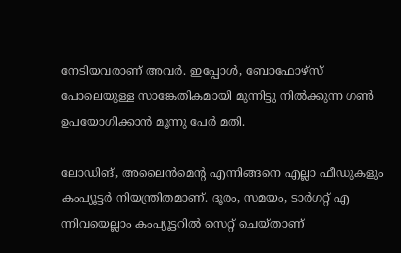നേടിയവരാണ് അവർ. ഇപ്പോൾ, ബോഫോഴ്സ് പോലെയുള്ള സാങ്കേതികമായി മുന്നിട്ടു നിൽക്കുന്ന ഗൺ ഉപയോഗിക്കാൻ മൂന്നു പേർ മതി.

ലോഡിങ്, അലൈൻമെന്റ എന്നിങ്ങനെ എല്ലാ ഫീഡുകളും  കംപ്യൂട്ടർ നിയന്ത്രിതമാണ്. ദൂരം, സമയം, ടാർഗറ്റ് എ ന്നിവയെല്ലാം കംപ്യൂട്ടറിൽ സെറ്റ് ചെയ്താണ്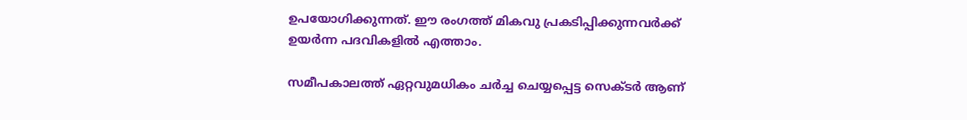ഉപയോഗിക്കുന്നത്. ഈ രംഗത്ത് മികവു പ്രകടിപ്പിക്കുന്നവർക്ക് ഉയർന്ന പദവികളിൽ എത്താം.

സമീപകാലത്ത് ഏറ്റവുമധികം ചർച്ച ചെയ്യപ്പെട്ട സെക്ടർ ആണ്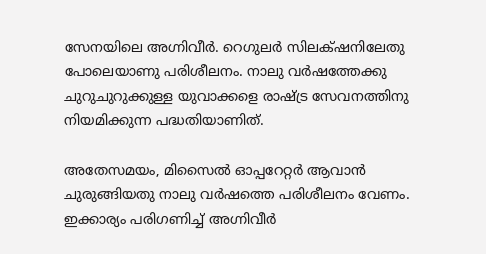സേനയിലെ അഗ്നിവീർ. റെഗുലർ സിലക്‌ഷനിലേതു പോലെയാണു പരിശീലനം. നാലു വർഷത്തേക്കു ചുറുചുറുക്കുള്ള യുവാക്കളെ രാഷ്ട്ര സേവനത്തിനു നിയമിക്കുന്ന പദ്ധതിയാണിത്.

അതേസമയം, മിസൈൽ ഓപ്പറേറ്റർ ആവാൻ ചുരുങ്ങിയതു നാലു വർഷത്തെ പരിശീലനം വേണം. ഇക്കാര്യം പരിഗണിച്ച് അഗ്നിവീർ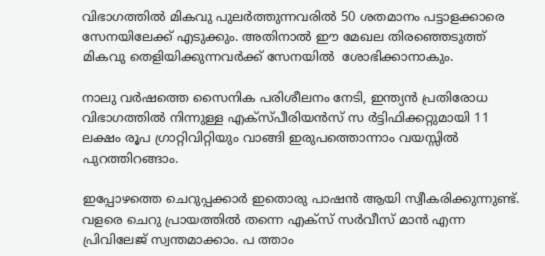വിഭാഗത്തിൽ മികവു പുലർത്തുന്നവരിൽ 50 ശതമാനം പട്ടാളക്കാരെ സേനയിലേക്ക് എടുക്കും. അതിനാൽ ഈ മേഖല തിരഞ്ഞെടുത്ത് മികവു തെളിയിക്കുന്നവർക്ക് സേനയിൽ  ശോഭിക്കാനാകും.

നാലു വർഷത്തെ സൈനിക പരിശീലനം നേടി, ഇന്ത്യൻ പ്രതിരോധ വിഭാഗത്തിൽ നിന്നുള്ള എക്സ്പീരിയൻസ് സ ർട്ടിഫിക്കറ്റുമായി 11 ലക്ഷം രൂപ ഗ്രാറ്റിവിറ്റിയും വാങ്ങി ഇരുപത്തൊന്നാം വയസ്സിൽ പുറത്തിറങ്ങാം.

ഇപ്പോഴത്തെ ചെറുപ്പക്കാർ ഇതൊരു പാഷൻ ആയി സ്വീകരിക്കുന്നുണ്ട്. വളരെ ചെറു പ്രായത്തിൽ തന്നെ എക്സ് സർവീസ് മാൻ എന്ന പ്രിവിലേജ് സ്വന്തമാക്കാം. പ ത്താം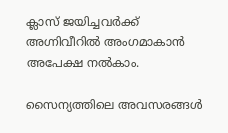ക്ലാസ് ജയിച്ചവർക്ക് അഗ്നിവീറിൽ അംഗമാകാൻ അപേക്ഷ നൽകാം.

സൈന്യത്തിലെ അവസരങ്ങൾ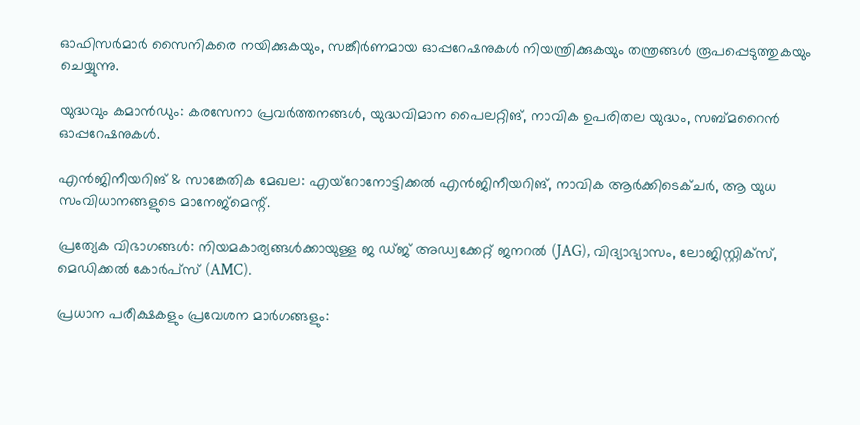ഓഫിസർമാർ സൈനികരെ നയിക്കുകയും, സങ്കീർണമായ ഓപ്പറേഷനുകൾ നിയന്ത്രിക്കുകയും തന്ത്രങ്ങൾ രൂപപ്പെടുത്തുകയും ചെയ്യുന്നു.

യുദ്ധവും കമാൻഡും: കരസേനാ പ്രവർത്തനങ്ങൾ, യുദ്ധവിമാന പൈലറ്റിങ്, നാവിക ഉപരിതല യുദ്ധം, സബ്‌മറൈൻ ഓപ്പറേഷനുകൾ.

എൻജിനീയറിങ് & സാങ്കേതിക മേഖല: എയ്റോനോട്ടിക്കൽ എൻജിനീയറിങ്, നാവിക ആർക്കിടെക്ചർ, ആ യുധ സംവിധാനങ്ങളുടെ മാനേജ്മെന്റ്.

പ്രത്യേക വിഭാഗങ്ങൾ: നിയമകാര്യങ്ങൾക്കായുള്ള ജ ഡ്ജ് അഡ്വക്കേറ്റ് ജനറൽ (JAG), വിദ്യാഭ്യാസം, ലോജിസ്റ്റിക്സ്, മെഡിക്കൽ കോർപ്സ് (AMC).

പ്രധാന പരീക്ഷകളും പ്രവേശന മാർഗങ്ങളും: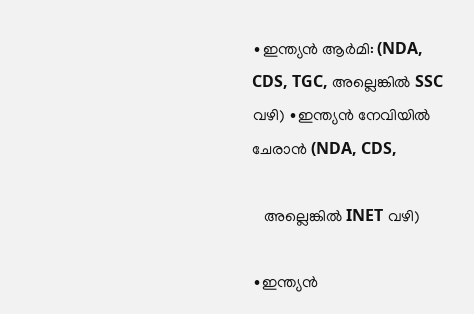∙ഇന്ത്യൻ ആർമി: (NDA, CDS, TGC, അല്ലെങ്കിൽ SSC വഴി) ∙ഇന്ത്യൻ നേവിയിൽ ചേരാൻ (NDA, CDS,

   അല്ലെങ്കിൽ INET വഴി)

∙ഇന്ത്യൻ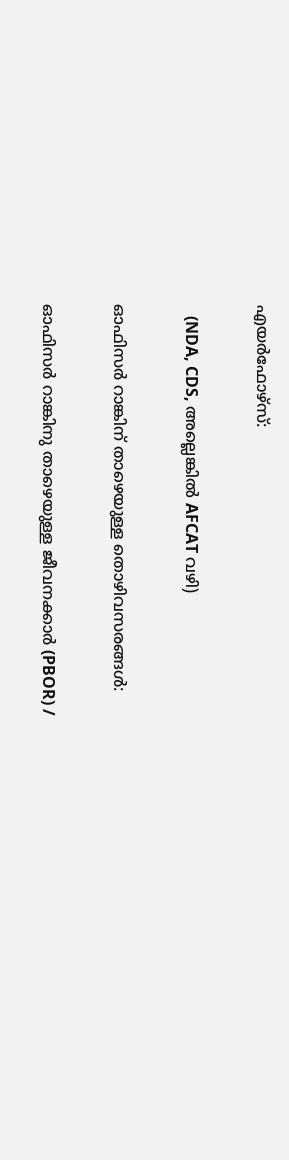എയർഫോഴ്സ്:

   (NDA, CDS, അല്ലെങ്കിൽ AFCAT വഴി)

ഓഫിസർ റാങ്കിന് താഴെയുള്ള തൊഴിവസരങ്ങൾ:

ഓഫിസർ റാങ്കിനു താഴെയുള്ള ജീവനക്കാർ (PBOR) /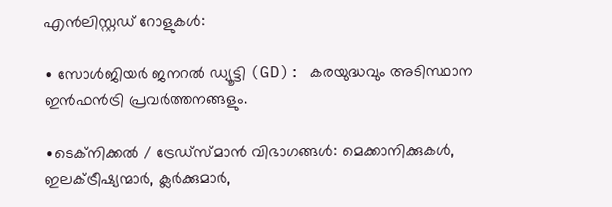എൻലിസ്റ്റഡ് റോളുകൾ:

∙ സോൾജിയർ ജനറൽ ഡ്യൂട്ടി (GD): കരയുദ്ധവും അടിസ്ഥാന ഇൻഫൻട്രി പ്രവർത്തനങ്ങളും.

∙ടെക്നിക്കൽ / ട്രേഡ്സ്മാൻ വിഭാഗങ്ങൾ: മെക്കാനിക്കുകൾ, ഇലക്ട്രീഷ്യന്മാർ, ക്ലർക്കുമാർ,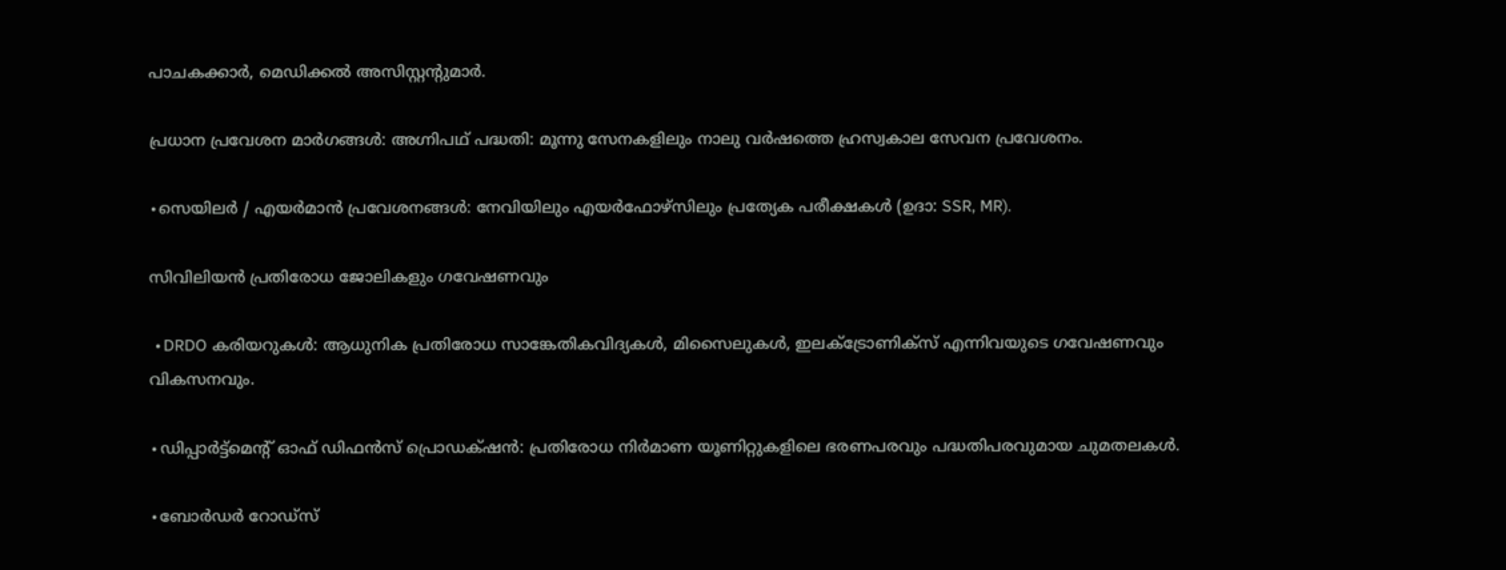പാചകക്കാർ, മെഡിക്കൽ അസിസ്റ്റന്റുമാർ.

പ്രധാന പ്രവേശന മാർഗങ്ങൾ: അഗ്നിപഥ് പദ്ധതി: മൂന്നു സേനകളിലും നാലു വർഷത്തെ ഹ്രസ്വകാല സേവന പ്രവേശനം.

∙സെയിലർ / എയർമാൻ പ്രവേശനങ്ങൾ: നേവിയിലും എയർഫോഴ്സിലും പ്രത്യേക പരീക്ഷകൾ (ഉദാ: SSR, MR).

സിവിലിയൻ പ്രതിരോധ ജോലികളും ഗവേഷണവും

 ∙DRDO കരിയറുകൾ: ആധുനിക പ്രതിരോധ സാങ്കേതികവിദ്യകൾ, മിസൈലുകൾ, ഇലക്ട്രോണിക്സ് എന്നിവയുടെ ഗവേഷണവും വികസനവും.

∙ഡിപ്പാർട്ട്‌മെന്റ് ഓഫ് ഡിഫൻസ് പ്രൊഡക്‌ഷൻ: പ്രതിരോധ നിർമാണ യൂണിറ്റുകളിലെ ഭരണപരവും പദ്ധതിപരവുമായ ചുമതലകൾ.

∙ബോർഡർ റോഡ്സ്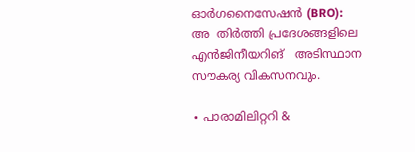ഓർഗനൈസേഷൻ (BRO): അ  തിർത്തി പ്രദേശങ്ങളിലെ എൻജിനീയറിങ്   അടിസ്ഥാന സൗകര്യ വികസനവും.

∙ പാരാമിലിറ്ററി &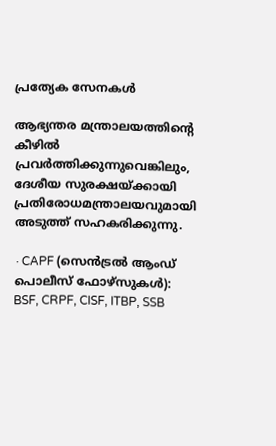പ്രത്യേക സേനകൾ

ആഭ്യന്തര മന്ത്രാലയത്തിന്റെ കീഴിൽ പ്രവർത്തിക്കുന്നുവെങ്കിലും, ദേശീയ സുരക്ഷയ്ക്കായി പ്രതിരോധമന്ത്രാലയവുമായി അടുത്ത് സഹകരിക്കുന്നു.

∙CAPF (സെൻട്രൽ ആംഡ് പൊലീസ് ഫോഴ്സുകൾ): BSF, CRPF, CISF, ITBP, SSB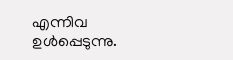എന്നിവ ഉൾപ്പെടുന്നു.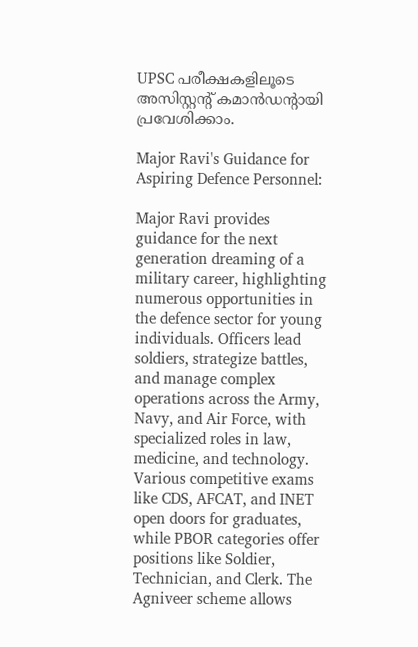UPSC പരീക്ഷകളിലൂടെ അസിസ്റ്റന്റ് കമാൻഡന്റായി പ്രവേശിക്കാം.

Major Ravi's Guidance for Aspiring Defence Personnel:

Major Ravi provides guidance for the next generation dreaming of a military career, highlighting numerous opportunities in the defence sector for young individuals. Officers lead soldiers, strategize battles, and manage complex operations across the Army, Navy, and Air Force, with specialized roles in law, medicine, and technology. Various competitive exams like CDS, AFCAT, and INET open doors for graduates, while PBOR categories offer positions like Soldier, Technician, and Clerk. The Agniveer scheme allows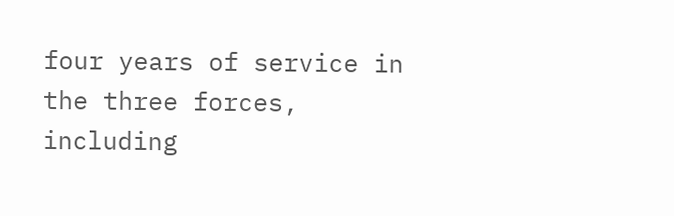four years of service in the three forces, including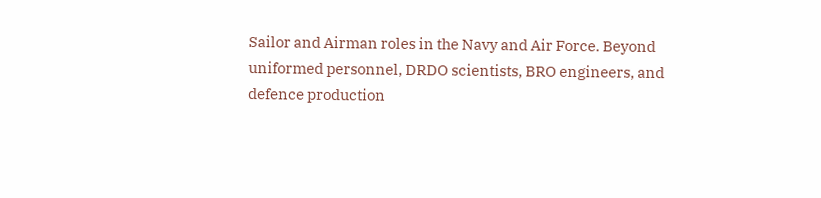Sailor and Airman roles in the Navy and Air Force. Beyond uniformed personnel, DRDO scientists, BRO engineers, and defence production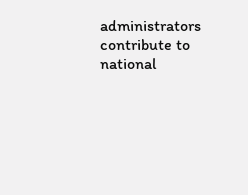administrators contribute to national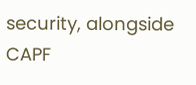security, alongside CAPF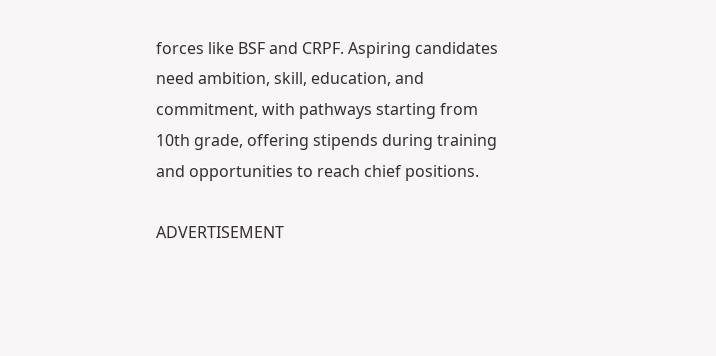forces like BSF and CRPF. Aspiring candidates need ambition, skill, education, and commitment, with pathways starting from 10th grade, offering stipends during training and opportunities to reach chief positions.

ADVERTISEMENT